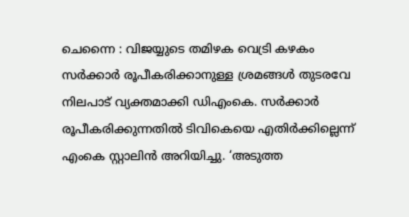ചെന്നൈ : വിജയ്യുടെ തമിഴക വെട്രി കഴകം സർക്കാർ രൂപീകരിക്കാനുള്ള ശ്രമങ്ങൾ തുടരവേ നിലപാട് വ്യക്തമാക്കി ഡിഎംകെ. സർക്കാർ രൂപീകരിക്കുന്നതിൽ ടിവികെയെ എതിർക്കില്ലെന്ന് എംകെ സ്റ്റാലിൻ അറിയിച്ചു. ‘അടുത്ത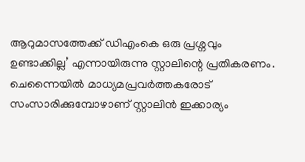ആറുമാസത്തേക്ക് ഡിഎംകെ ഒരു പ്രശ്നവും ഉണ്ടാക്കില്ല’ എന്നായിരുന്നു സ്റ്റാലിന്റെ പ്രതികരണം. ചെന്നൈയിൽ മാധ്യമപ്രവർത്തകരോട് സംസാരിക്കുമ്പോഴാണ് സ്റ്റാലിൻ ഇക്കാര്യം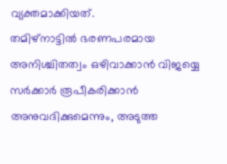വ്യക്തമാക്കിയത്.
തമിഴ്നാട്ടിൽ ഭരണപരമായ അനിശ്ചിതത്വം ഒഴിവാക്കാൻ വിജയ്യെ സർക്കാർ രൂപീകരിക്കാൻ അനുവദിക്കുമെന്നും, അടുത്ത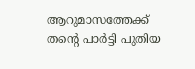ആറുമാസത്തേക്ക് തന്റെ പാർട്ടി പുതിയ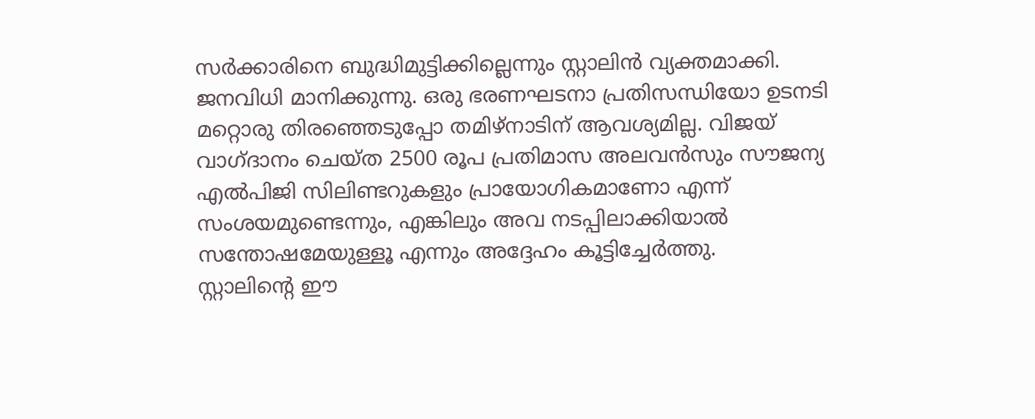സർക്കാരിനെ ബുദ്ധിമുട്ടിക്കില്ലെന്നും സ്റ്റാലിൻ വ്യക്തമാക്കി. ജനവിധി മാനിക്കുന്നു. ഒരു ഭരണഘടനാ പ്രതിസന്ധിയോ ഉടനടി മറ്റൊരു തിരഞ്ഞെടുപ്പോ തമിഴ്നാടിന് ആവശ്യമില്ല. വിജയ് വാഗ്ദാനം ചെയ്ത 2500 രൂപ പ്രതിമാസ അലവൻസും സൗജന്യ എൽപിജി സിലിണ്ടറുകളും പ്രായോഗികമാണോ എന്ന് സംശയമുണ്ടെന്നും, എങ്കിലും അവ നടപ്പിലാക്കിയാൽ സന്തോഷമേയുള്ളൂ എന്നും അദ്ദേഹം കൂട്ടിച്ചേർത്തു.
സ്റ്റാലിന്റെ ഈ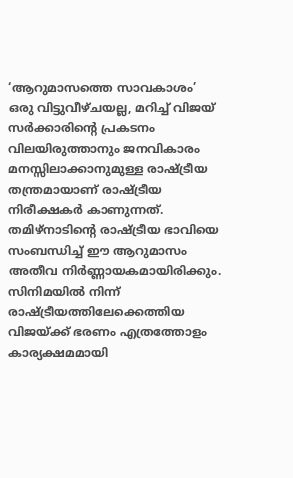‘ആറുമാസത്തെ സാവകാശം’ ഒരു വിട്ടുവീഴ്ചയല്ല, മറിച്ച് വിജയ് സർക്കാരിന്റെ പ്രകടനം വിലയിരുത്താനും ജനവികാരം മനസ്സിലാക്കാനുമുള്ള രാഷ്ട്രീയ തന്ത്രമായാണ് രാഷ്ട്രീയ നിരീക്ഷകർ കാണുന്നത്. തമിഴ്നാടിന്റെ രാഷ്ട്രീയ ഭാവിയെ സംബന്ധിച്ച് ഈ ആറുമാസം അതീവ നിർണ്ണായകമായിരിക്കും. സിനിമയിൽ നിന്ന് രാഷ്ട്രീയത്തിലേക്കെത്തിയ വിജയ്ക്ക് ഭരണം എത്രത്തോളം കാര്യക്ഷമമായി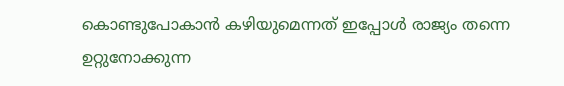കൊണ്ടുപോകാൻ കഴിയുമെന്നത് ഇപ്പോൾ രാജ്യം തന്നെ ഉറ്റുനോക്കുന്ന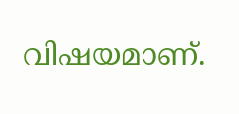വിഷയമാണ്.